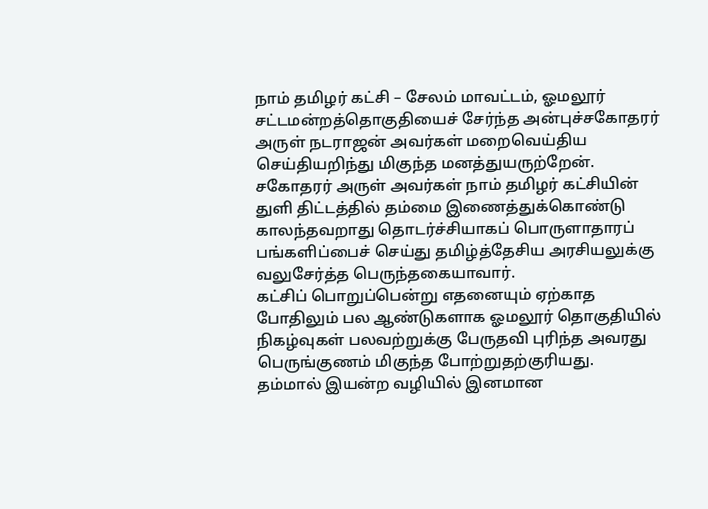நாம் தமிழர் கட்சி – சேலம் மாவட்டம், ஓமலூர் சட்டமன்றத்தொகுதியைச் சேர்ந்த அன்புச்சகோதரர் அருள் நடராஜன் அவர்கள் மறைவெய்திய செய்தியறிந்து மிகுந்த மனத்துயருற்றேன்.
சகோதரர் அருள் அவர்கள் நாம் தமிழர் கட்சியின் துளி திட்டத்தில் தம்மை இணைத்துக்கொண்டு காலந்தவறாது தொடர்ச்சியாகப் பொருளாதாரப் பங்களிப்பைச் செய்து தமிழ்த்தேசிய அரசியலுக்கு வலுசேர்த்த பெருந்தகையாவார்.
கட்சிப் பொறுப்பென்று எதனையும் ஏற்காத போதிலும் பல ஆண்டுகளாக ஓமலூர் தொகுதியில் நிகழ்வுகள் பலவற்றுக்கு பேருதவி புரிந்த அவரது பெருங்குணம் மிகுந்த போற்றுதற்குரியது.
தம்மால் இயன்ற வழியில் இனமான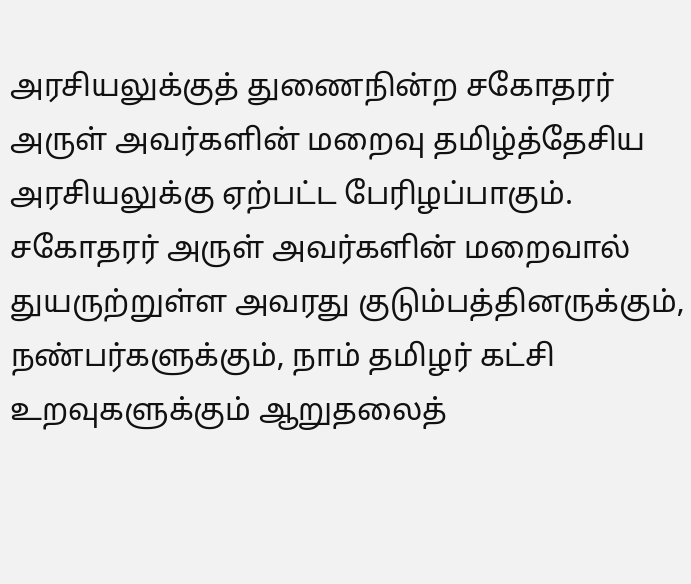அரசியலுக்குத் துணைநின்ற சகோதரர் அருள் அவர்களின் மறைவு தமிழ்த்தேசிய அரசியலுக்கு ஏற்பட்ட பேரிழப்பாகும்.
சகோதரர் அருள் அவர்களின் மறைவால் துயருற்றுள்ள அவரது குடும்பத்தினருக்கும், நண்பர்களுக்கும், நாம் தமிழர் கட்சி உறவுகளுக்கும் ஆறுதலைத்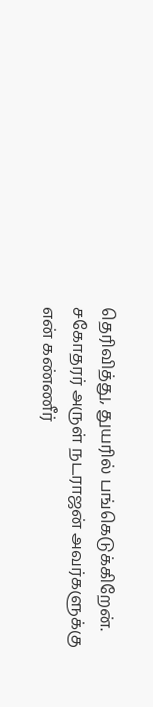தெரிவித்து, துயரில் பங்கெடுக்கிறேன்.
சகோதரர் அருள் நடராஜன் அவர்களுக்கு என் கண்ணீர்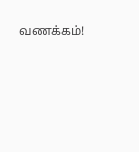வணக்கம்!